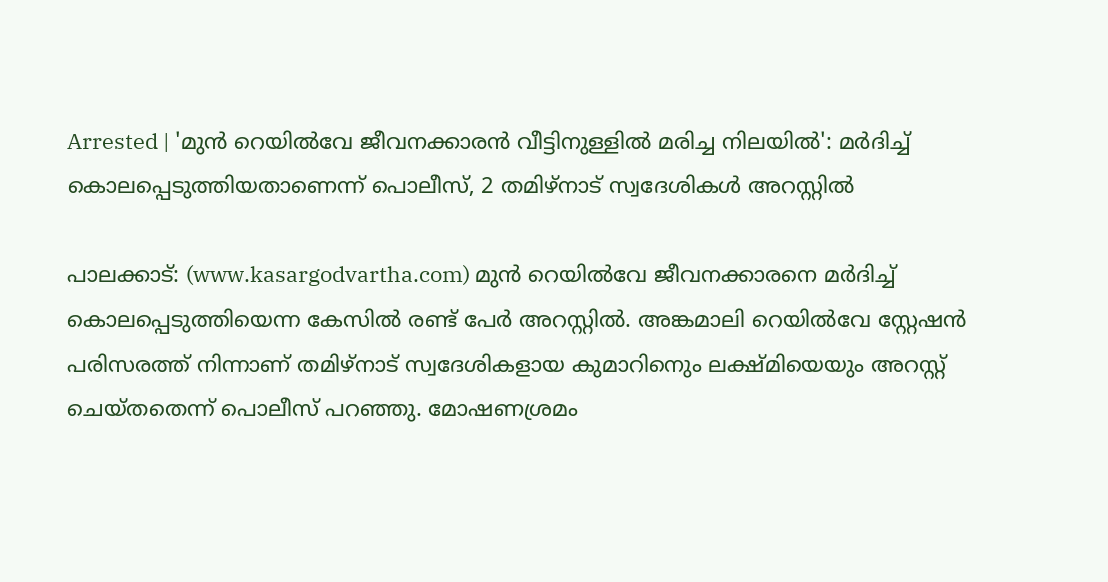Arrested | 'മുന്‍ റെയില്‍വേ ജീവനക്കാരന്‍ വീട്ടിനുള്ളില്‍ മരിച്ച നിലയില്‍': മര്‍ദിച്ച് കൊലപ്പെടുത്തിയതാണെന്ന് പൊലീസ്, 2 തമിഴ്‌നാട് സ്വദേശികള്‍ അറസ്റ്റില്‍

പാലക്കാട്: (www.kasargodvartha.com) മുന്‍ റെയില്‍വേ ജീവനക്കാരനെ മര്‍ദിച്ച് കൊലപ്പെടുത്തിയെന്ന കേസില്‍ രണ്ട് പേര്‍ അറസ്റ്റില്‍. അങ്കമാലി റെയില്‍വേ സ്റ്റേഷന്‍ പരിസരത്ത് നിന്നാണ് തമിഴ്‌നാട് സ്വദേശികളായ കുമാറിനെും ലക്ഷ്മിയെയും അറസ്റ്റ് ചെയ്തതെന്ന് പൊലീസ് പറഞ്ഞു. മോഷണശ്രമം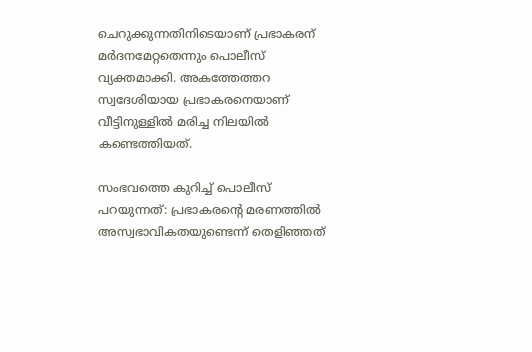ചെറുക്കുന്നതിനിടെയാണ് പ്രഭാകരന് മര്‍ദനമേറ്റതെന്നും പൊലീസ് വ്യക്തമാക്കി. അകത്തേത്തറ സ്വദേശിയായ പ്രഭാകരനെയാണ് വീട്ടിനുള്ളില്‍ മരിച്ച നിലയില്‍ കണ്ടെത്തിയത്.

സംഭവത്തെ കുറിച്ച് പൊലീസ് പറയുന്നത്: പ്രഭാകരന്റെ മരണത്തില്‍ അസ്വഭാവികതയുണ്ടെന്ന് തെളിഞ്ഞത്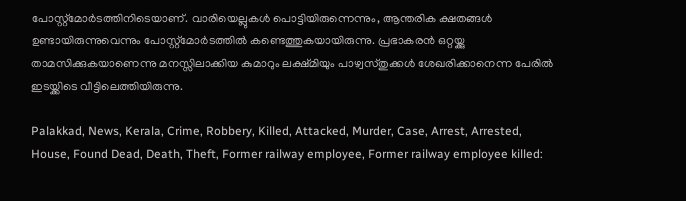പോസ്റ്റ്മോര്‍ടത്തിനിടെയാണ്. വാരിയെല്ലുകള്‍ പൊട്ടിയിരുന്നെന്നും, ആന്തരിക ക്ഷതങ്ങള്‍ ഉണ്ടായിരുന്നുവെന്നും പോസ്റ്റ്മോര്‍ടത്തില്‍ കണ്ടെത്തുകയായിരുന്നു. പ്രഭാകരന്‍ ഒറ്റയ്ക്കു താമസിക്കുകയാണെന്നു മനസ്സിലാക്കിയ കുമാറും ലക്ഷ്മിയും പാഴ്വസ്തുക്കള്‍ ശേഖരിക്കാനെന്ന പേരില്‍ ഇടയ്ക്കിടെ വീട്ടിലെത്തിയിരുന്നു.

Palakkad, News, Kerala, Crime, Robbery, Killed, Attacked, Murder, Case, Arrest, Arrested, House, Found Dead, Death, Theft, Former railway employee, Former railway employee killed: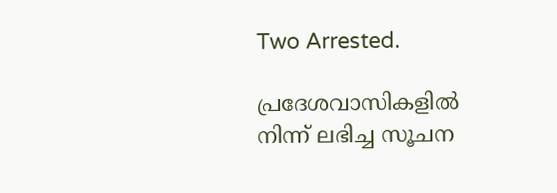Two Arrested.

പ്രദേശവാസികളില്‍ നിന്ന് ലഭിച്ച സൂചന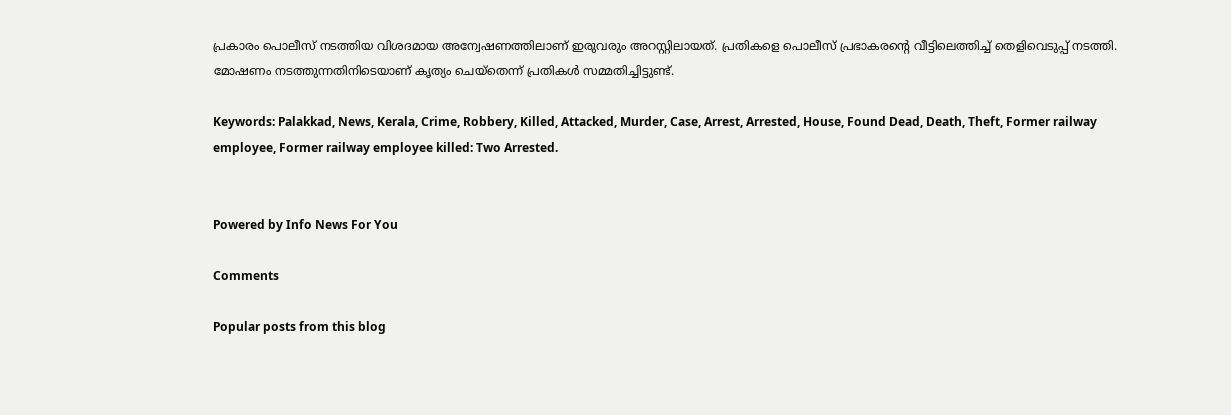പ്രകാരം പൊലീസ് നടത്തിയ വിശദമായ അന്വേഷണത്തിലാണ് ഇരുവരും അറസ്റ്റിലായത്. പ്രതികളെ പൊലീസ് പ്രഭാകരന്റെ വീട്ടിലെത്തിച്ച് തെളിവെടുപ്പ് നടത്തി. മോഷണം നടത്തുന്നതിനിടെയാണ് കൃത്യം ചെയ്തെന്ന് പ്രതികള്‍ സമ്മതിച്ചിട്ടുണ്ട്.

Keywords: Palakkad, News, Kerala, Crime, Robbery, Killed, Attacked, Murder, Case, Arrest, Arrested, House, Found Dead, Death, Theft, Former railway employee, Former railway employee killed: Two Arrested.


Powered by Info News For You

Comments

Popular posts from this blog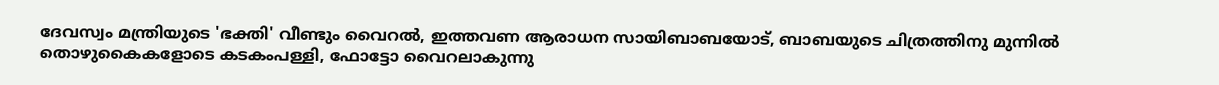ദേവസ്വം മന്ത്രിയുടെ 'ഭക്തി' വീണ്ടും വൈറല്‍, ഇത്തവണ ആരാധന സായിബാബയോട്, ബാബയുടെ ചിത്രത്തിനു മുന്നില്‍ തൊഴുകൈകളോടെ കടകംപള്ളി, ഫോട്ടോ വൈറലാകുന്നു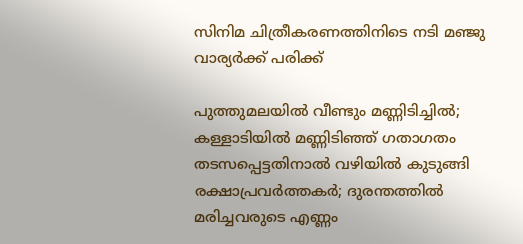സിനിമ ചിത്രീകരണത്തിനിടെ നടി മഞ്ജു വാര്യര്‍ക്ക് പരിക്ക്

പുത്തുമലയില്‍ വീണ്ടും മണ്ണിടിച്ചില്‍; കള്ളാടിയില്‍ മണ്ണിടിഞ്ഞ് ഗതാഗതം തടസപ്പെട്ടതിനാല്‍ വഴിയില്‍ കുടുങ്ങി രക്ഷാപ്രവര്‍ത്തകര്‍; ദുരന്തത്തില്‍ മരിച്ചവരുടെ എണ്ണം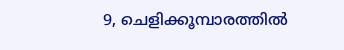9, ചെളിക്കൂമ്പാരത്തില്‍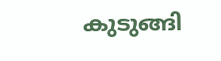കുടുങ്ങി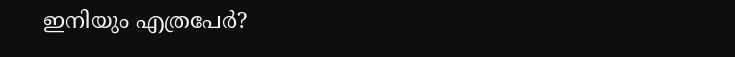ഇനിയും എത്രപേര്‍?